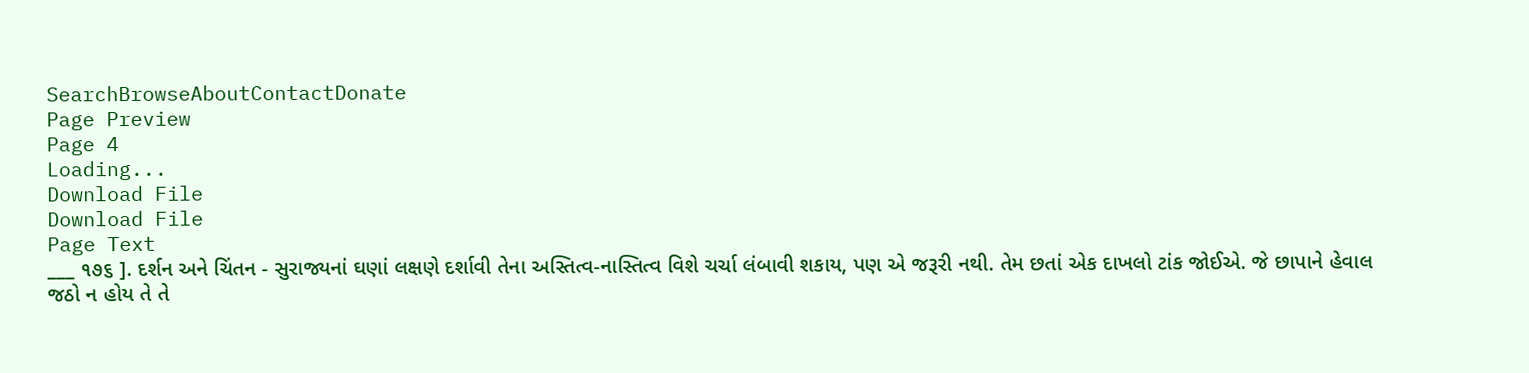SearchBrowseAboutContactDonate
Page Preview
Page 4
Loading...
Download File
Download File
Page Text
___ ૧૭૬ ]. દર્શન અને ચિંતન - સુરાજ્યનાં ઘણાં લક્ષણે દર્શાવી તેના અસ્તિત્વ-નાસ્તિત્વ વિશે ચર્ચા લંબાવી શકાય, પણ એ જરૂરી નથી. તેમ છતાં એક દાખલો ટાંક જોઈએ. જે છાપાને હેવાલ જઠો ન હોય તે તે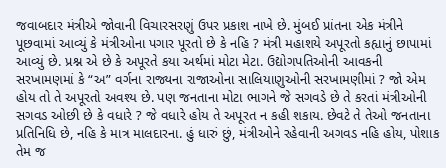જવાબદાર મંત્રીએ જોવાની વિચારસરણું ઉપર પ્રકાશ નાખે છે. મુંબઈ પ્રાંતના એક મંત્રીને પૂછવામાં આવ્યું કે મંત્રીઓના પગાર પૂરતો છે કે નહિ ? મંત્રી મહાશયે અપૂરતો કહ્યાનું છાપામાં આવ્યું છે. પ્રશ્ન એ છે કે અપૂરતે કયા અર્થમાં મોટા મેટા. ઉદ્યોગપતિઓની આવકની સરખામણમાં કે “અ” વર્ગના રાજ્યના રાજાઓના સાલિયાણુઓની સરખામણીમાં ? જો એમ હોય તો તે અપૂરતો અવશ્ય છે. પણ જનતાના મોટા ભાગને જે સગવડે છે તે કરતાં મંત્રીઓની સગવડ ઓછી છે કે વધારે ? જે વધારે હોય તે અપૂરત ન કહી શકાય. છેવટે તે તેઓ જનતાના પ્રતિનિધિ છે, નહિ કે માત્ર માલદારના. હું ધારું છું, મંત્રીઓને રહેવાની અગવડ નહિ હોય, પોશાક તેમ જ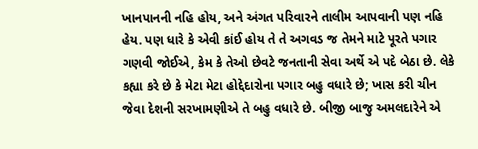ખાનપાનની નહિ હોય, અને અંગત પરિવારને તાલીમ આપવાની પણ નહિ હેય. પણ ધારે કે એવી કાંઈ હોય તે તે અગવડ જ તેમને માટે પૂરતે પગાર ગણવી જોઈએ, કેમ કે તેઓ છેવટે જનતાની સેવા અર્થે એ પદે બેઠા છે. લેકે કહ્યા કરે છે કે મેટા મેટા હોદ્દેદારોના પગાર બહુ વધારે છે; ખાસ કરી ચીન જેવા દેશની સરખામણીએ તે બહુ વધારે છે. બીજી બાજુ અમલદારેને એ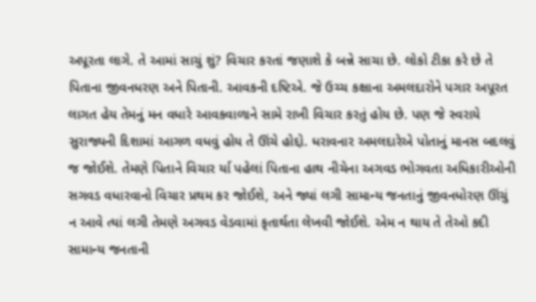અપૂરતા લાગે. તે આમાં સાચું શું? વિચાર કરતાં જણાશે કે બન્ને સાચા છે. લોકો ટીકા કરે છે તે પિતાના જીવનધરણ અને પિતાની. આવકની દષ્ટિએ. જે ઉચ્ચ કક્ષાના અમલદારોને પગાર અપૂરત લાગત હેય તેમનું મન વધારે આવકવાળાને સામે રાખી વિચાર કરતું હોય છે. પણ જે સ્વરાયે સુરાજ્યની દિશામાં આગળ વધવું હોય તે ઊંચે હોદ્દો. ધરાવનાર અમલદારેએ પોતાનું માનસ બદલવું જ જોઈશે. તેમણે પિતાને વિચાર ર્યા પહેલાં પિતાના હાથ નીચેના અગવડ ભોગવતા અધિકારીઓની સગવડ વધારવાનો વિચાર પ્રથમ કર જોઈશે, અને જ્યાં લગી સામાન્ય જનતાનું જીવનધોરણ ઊંચું ન આવે ત્યાં લગી તેમણે અગવડ વેડવામાં કૃતાર્થતા લેખવી જોઈશે. એમ ન થાય તે તેઓ કદી સામાન્ય જનતાની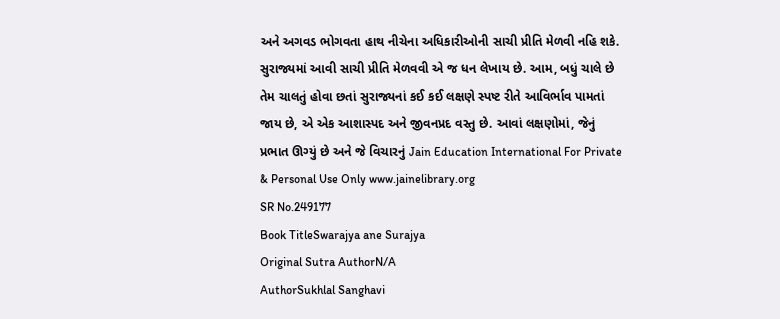અને અગવડ ભોગવતા હાથ નીચેના અધિકારીઓની સાચી પ્રીતિ મેળવી નહિ શકે. સુરાજ્યમાં આવી સાચી પ્રીતિ મેળવવી એ જ ધન લેખાય છે. આમ, બધું ચાલે છે તેમ ચાલતું હોવા છતાં સુરાજ્યનાં કઈ કઈ લક્ષણે સ્પષ્ટ રીતે આવિર્ભાવ પામતાં જાય છે, એ એક આશાસ્પદ અને જીવનપ્રદ વસ્તુ છે. આવાં લક્ષણોમાં, જેનું પ્રભાત ઊગ્યું છે અને જે વિચારનું Jain Education International For Private & Personal Use Only www.jainelibrary.org
SR No.249177
Book TitleSwarajya ane Surajya
Original Sutra AuthorN/A
AuthorSukhlal Sanghavi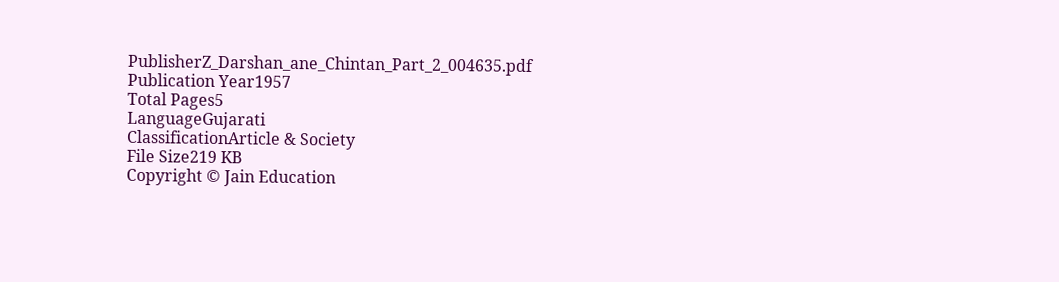PublisherZ_Darshan_ane_Chintan_Part_2_004635.pdf
Publication Year1957
Total Pages5
LanguageGujarati
ClassificationArticle & Society
File Size219 KB
Copyright © Jain Education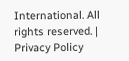International. All rights reserved. | Privacy Policy